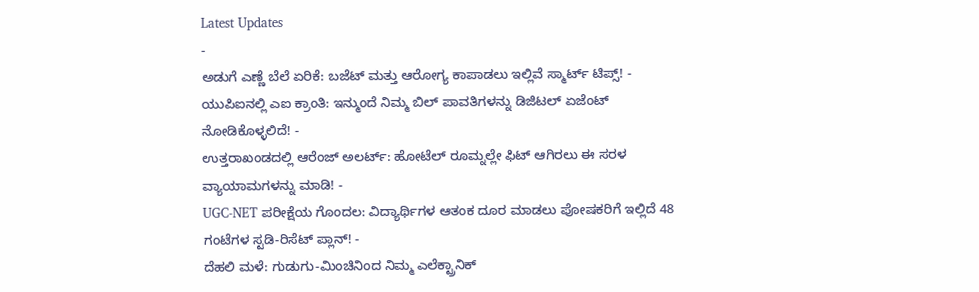Latest Updates
-
ಅಡುಗೆ ಎಣ್ಣೆ ಬೆಲೆ ಏರಿಕೆ: ಬಜೆಟ್ ಮತ್ತು ಆರೋಗ್ಯ ಕಾಪಾಡಲು ಇಲ್ಲಿವೆ ಸ್ಮಾರ್ಟ್ ಟಿಪ್ಸ್! -
ಯುಪಿಐನಲ್ಲಿ ಎಐ ಕ್ರಾಂತಿ: ಇನ್ಮುಂದೆ ನಿಮ್ಮ ಬಿಲ್ ಪಾವತಿಗಳನ್ನು ಡಿಜಿಟಲ್ ಏಜೆಂಟ್ ನೋಡಿಕೊಳ್ಳಲಿದೆ! -
ಉತ್ತರಾಖಂಡದಲ್ಲಿ ಆರೆಂಜ್ ಅಲರ್ಟ್: ಹೋಟೆಲ್ ರೂಮ್ನಲ್ಲೇ ಫಿಟ್ ಆಗಿರಲು ಈ ಸರಳ ವ್ಯಾಯಾಮಗಳನ್ನು ಮಾಡಿ! -
UGC-NET ಪರೀಕ್ಷೆಯ ಗೊಂದಲ: ವಿದ್ಯಾರ್ಥಿಗಳ ಆತಂಕ ದೂರ ಮಾಡಲು ಪೋಷಕರಿಗೆ ಇಲ್ಲಿದೆ 48 ಗಂಟೆಗಳ ಸ್ಟಡಿ-ರಿಸೆಟ್ ಪ್ಲಾನ್! -
ದೆಹಲಿ ಮಳೆ: ಗುಡುಗು-ಮಿಂಚಿನಿಂದ ನಿಮ್ಮ ಎಲೆಕ್ಟ್ರಾನಿಕ್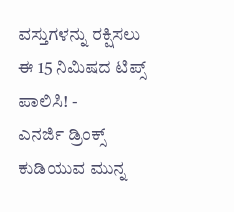ವಸ್ತುಗಳನ್ನು ರಕ್ಷಿಸಲು ಈ 15 ನಿಮಿಷದ ಟಿಪ್ಸ್ ಪಾಲಿಸಿ! -
ಎನರ್ಜಿ ಡ್ರಿಂಕ್ಸ್ ಕುಡಿಯುವ ಮುನ್ನ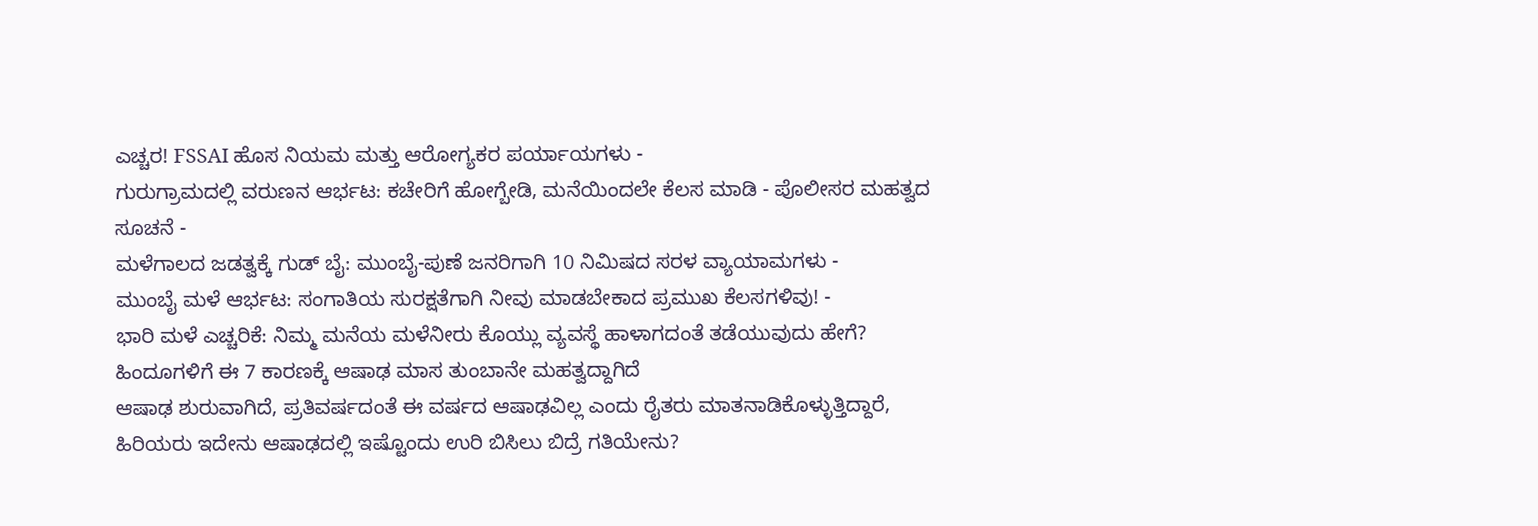ಎಚ್ಚರ! FSSAI ಹೊಸ ನಿಯಮ ಮತ್ತು ಆರೋಗ್ಯಕರ ಪರ್ಯಾಯಗಳು -
ಗುರುಗ್ರಾಮದಲ್ಲಿ ವರುಣನ ಆರ್ಭಟ: ಕಚೇರಿಗೆ ಹೋಗ್ಬೇಡಿ, ಮನೆಯಿಂದಲೇ ಕೆಲಸ ಮಾಡಿ - ಪೊಲೀಸರ ಮಹತ್ವದ ಸೂಚನೆ -
ಮಳೆಗಾಲದ ಜಡತ್ವಕ್ಕೆ ಗುಡ್ ಬೈ: ಮುಂಬೈ-ಪುಣೆ ಜನರಿಗಾಗಿ 10 ನಿಮಿಷದ ಸರಳ ವ್ಯಾಯಾಮಗಳು -
ಮುಂಬೈ ಮಳೆ ಆರ್ಭಟ: ಸಂಗಾತಿಯ ಸುರಕ್ಷತೆಗಾಗಿ ನೀವು ಮಾಡಬೇಕಾದ ಪ್ರಮುಖ ಕೆಲಸಗಳಿವು! -
ಭಾರಿ ಮಳೆ ಎಚ್ಚರಿಕೆ: ನಿಮ್ಮ ಮನೆಯ ಮಳೆನೀರು ಕೊಯ್ಲು ವ್ಯವಸ್ಥೆ ಹಾಳಾಗದಂತೆ ತಡೆಯುವುದು ಹೇಗೆ?
ಹಿಂದೂಗಳಿಗೆ ಈ 7 ಕಾರಣಕ್ಕೆ ಆಷಾಢ ಮಾಸ ತುಂಬಾನೇ ಮಹತ್ವದ್ದಾಗಿದೆ
ಆಷಾಢ ಶುರುವಾಗಿದೆ, ಪ್ರತಿವರ್ಷದಂತೆ ಈ ವರ್ಷದ ಆಷಾಢವಿಲ್ಲ ಎಂದು ರೈತರು ಮಾತನಾಡಿಕೊಳ್ಳುತ್ತಿದ್ದಾರೆ, ಹಿರಿಯರು ಇದೇನು ಆಷಾಢದಲ್ಲಿ ಇಷ್ಟೊಂದು ಉರಿ ಬಿಸಿಲು ಬಿದ್ರೆ ಗತಿಯೇನು?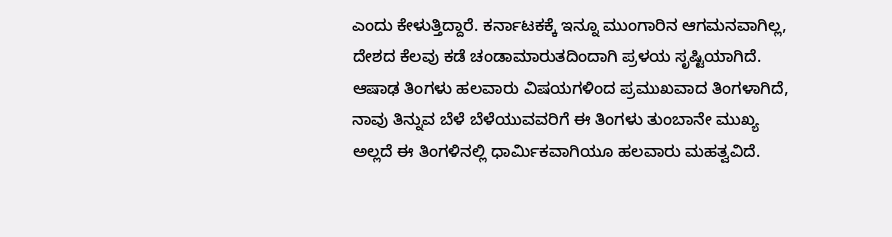ಎಂದು ಕೇಳುತ್ತಿದ್ದಾರೆ. ಕರ್ನಾಟಕಕ್ಕೆ ಇನ್ನೂ ಮುಂಗಾರಿನ ಆಗಮನವಾಗಿಲ್ಲ, ದೇಶದ ಕೆಲವು ಕಡೆ ಚಂಡಾಮಾರುತದಿಂದಾಗಿ ಪ್ರಳಯ ಸೃಷ್ಟಿಯಾಗಿದೆ.
ಆಷಾಢ ತಿಂಗಳು ಹಲವಾರು ವಿಷಯಗಳಿಂದ ಪ್ರಮುಖವಾದ ತಿಂಗಳಾಗಿದೆ, ನಾವು ತಿನ್ನುವ ಬೆಳೆ ಬೆಳೆಯುವವರಿಗೆ ಈ ತಿಂಗಳು ತುಂಬಾನೇ ಮುಖ್ಯ ಅಲ್ಲದೆ ಈ ತಿಂಗಳಿನಲ್ಲಿ ಧಾರ್ಮಿಕವಾಗಿಯೂ ಹಲವಾರು ಮಹತ್ವವಿದೆ.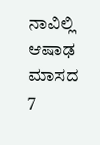ನಾವಿಲ್ಲಿ ಆಷಾಢ ಮಾಸದ 7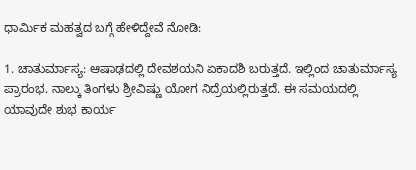ಧಾರ್ಮಿಕ ಮಹತ್ವದ ಬಗ್ಗೆ ಹೇಳಿದ್ದೇವೆ ನೋಡಿ:

1. ಚಾತುರ್ಮಾಸ್ಯ: ಆಷಾಢದಲ್ಲಿ ದೇವಶಯನಿ ಏಕಾದಶಿ ಬರುತ್ತದೆ. ಇಲ್ಲಿಂದ ಚಾತುರ್ಮಾಸ್ಯ ಪ್ರಾರಂಭ. ನಾಲ್ಕು ತಿಂಗಳು ಶ್ರೀವಿಷ್ಣು ಯೋಗ ನಿದ್ರೆಯಲ್ಲಿರುತ್ತದೆ. ಈ ಸಮಯದಲ್ಲಿ ಯಾವುದೇ ಶುಭ ಕಾರ್ಯ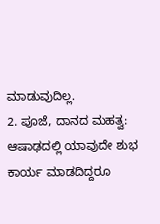ಮಾಡುವುದಿಲ್ಲ.
2. ಪೂಜೆ, ದಾನದ ಮಹತ್ವ: ಆಷಾಢದಲ್ಲಿ ಯಾವುದೇ ಶುಭ ಕಾರ್ಯ ಮಾಡದಿದ್ದರೂ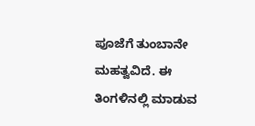ಪೂಜೆಗೆ ತುಂಬಾನೇ ಮಹತ್ವವಿದೆ. ಈ ತಿಂಗಳಿನಲ್ಲಿ ಮಾಡುವ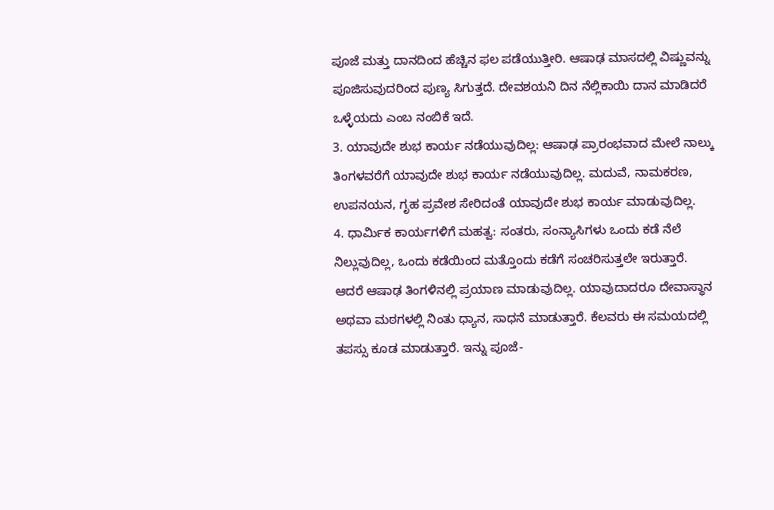ಪೂಜೆ ಮತ್ತು ದಾನದಿಂದ ಹೆಚ್ಚಿನ ಫಲ ಪಡೆಯುತ್ತೀರಿ. ಆಷಾಢ ಮಾಸದಲ್ಲಿ ವಿಷ್ಣುವನ್ನು ಪೂಜಿಸುವುದರಿಂದ ಪುಣ್ಯ ಸಿಗುತ್ತದೆ. ದೇವಶಯನಿ ದಿನ ನೆಲ್ಲಿಕಾಯಿ ದಾನ ಮಾಡಿದರೆ ಒಳ್ಳೆಯದು ಎಂಬ ನಂಬಿಕೆ ಇದೆ.
3. ಯಾವುದೇ ಶುಭ ಕಾರ್ಯ ನಡೆಯುವುದಿಲ್ಲ: ಆಷಾಢ ಪ್ರಾರಂಭವಾದ ಮೇಲೆ ನಾಲ್ಕು ತಿಂಗಳವರೆಗೆ ಯಾವುದೇ ಶುಭ ಕಾರ್ಯ ನಡೆಯುವುದಿಲ್ಲ. ಮದುವೆ, ನಾಮಕರಣ, ಉಪನಯನ, ಗೃಹ ಪ್ರವೇಶ ಸೇರಿದಂತೆ ಯಾವುದೇ ಶುಭ ಕಾರ್ಯ ಮಾಡುವುದಿಲ್ಲ.
4. ಧಾರ್ಮಿಕ ಕಾರ್ಯಗಳಿಗೆ ಮಹತ್ವ: ಸಂತರು, ಸಂನ್ಯಾಸಿಗಳು ಒಂದು ಕಡೆ ನೆಲೆ ನಿಲ್ಲುವುದಿಲ್ಲ, ಒಂದು ಕಡೆಯಿಂದ ಮತ್ತೊಂದು ಕಡೆಗೆ ಸಂಚರಿಸುತ್ತಲೇ ಇರುತ್ತಾರೆ. ಆದರೆ ಆಷಾಢ ತಿಂಗಳಿನಲ್ಲಿ ಪ್ರಯಾಣ ಮಾಡುವುದಿಲ್ಲ. ಯಾವುದಾದರೂ ದೇವಾಸ್ಥಾನ ಅಥವಾ ಮಠಗಳಲ್ಲಿ ನಿಂತು ಧ್ಯಾನ, ಸಾಧನೆ ಮಾಡುತ್ತಾರೆ. ಕೆಲವರು ಈ ಸಮಯದಲ್ಲಿ ತಪಸ್ಸು ಕೂಡ ಮಾಡುತ್ತಾರೆ. ಇನ್ನು ಪೂಜೆ-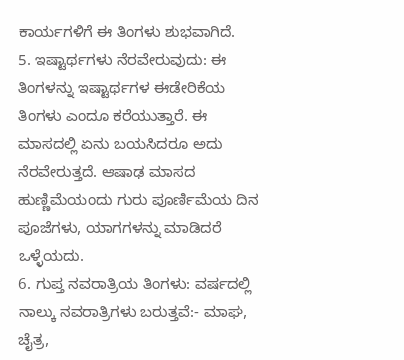ಕಾರ್ಯಗಳಿಗೆ ಈ ತಿಂಗಳು ಶುಭವಾಗಿದೆ.
5. ಇಷ್ಟಾರ್ಥಗಳು ನೆರವೇರುವುದು: ಈ ತಿಂಗಳನ್ನು ಇಷ್ಟಾರ್ಥಗಳ ಈಡೇರಿಕೆಯ ತಿಂಗಳು ಎಂದೂ ಕರೆಯುತ್ತಾರೆ. ಈ ಮಾಸದಲ್ಲಿ ಏನು ಬಯಸಿದರೂ ಅದು ನೆರವೇರುತ್ತದೆ. ಆಷಾಢ ಮಾಸದ ಹುಣ್ಣಿಮೆಯಂದು ಗುರು ಪೂರ್ಣಿಮೆಯ ದಿನ ಪೂಜೆಗಳು, ಯಾಗಗಳನ್ನು ಮಾಡಿದರೆ ಒಳ್ಳೆಯದು.
6. ಗುಪ್ತ ನವರಾತ್ರಿಯ ತಿಂಗಳು: ವರ್ಷದಲ್ಲಿ ನಾಲ್ಕು ನವರಾತ್ರಿಗಳು ಬರುತ್ತವೆ:- ಮಾಘ, ಚೈತ್ರ,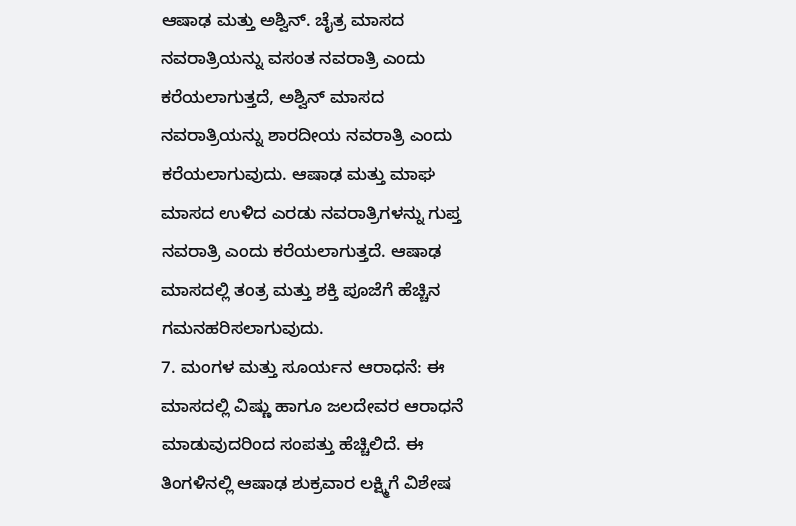ಆಷಾಢ ಮತ್ತು ಅಶ್ವಿನ್. ಚೈತ್ರ ಮಾಸದ ನವರಾತ್ರಿಯನ್ನು ವಸಂತ ನವರಾತ್ರಿ ಎಂದು ಕರೆಯಲಾಗುತ್ತದೆ, ಅಶ್ವಿನ್ ಮಾಸದ ನವರಾತ್ರಿಯನ್ನು ಶಾರದೀಯ ನವರಾತ್ರಿ ಎಂದು ಕರೆಯಲಾಗುವುದು. ಆಷಾಢ ಮತ್ತು ಮಾಘ ಮಾಸದ ಉಳಿದ ಎರಡು ನವರಾತ್ರಿಗಳನ್ನು ಗುಪ್ತ ನವರಾತ್ರಿ ಎಂದು ಕರೆಯಲಾಗುತ್ತದೆ. ಆಷಾಢ ಮಾಸದಲ್ಲಿ ತಂತ್ರ ಮತ್ತು ಶಕ್ತಿ ಪೂಜೆಗೆ ಹೆಚ್ಚಿನ ಗಮನಹರಿಸಲಾಗುವುದು.
7. ಮಂಗಳ ಮತ್ತು ಸೂರ್ಯನ ಆರಾಧನೆ: ಈ ಮಾಸದಲ್ಲಿ ವಿಷ್ಣು ಹಾಗೂ ಜಲದೇವರ ಆರಾಧನೆ ಮಾಡುವುದರಿಂದ ಸಂಪತ್ತು ಹೆಚ್ಚಿಲಿದೆ. ಈ ತಿಂಗಳಿನಲ್ಲಿ ಆಷಾಢ ಶುಕ್ರವಾರ ಲಕ್ಷ್ಮಿಗೆ ವಿಶೇಷ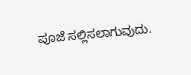ಪೂಜೆ ಸಲ್ಲಿಸಲಾಗುವುದು.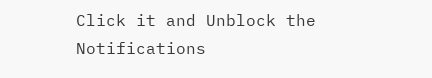Click it and Unblock the Notifications